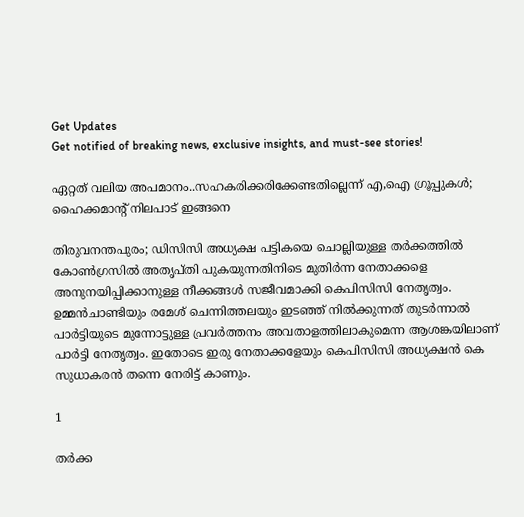Get Updates
Get notified of breaking news, exclusive insights, and must-see stories!

ഏറ്റത് വലിയ അപമാനം..സഹകരിക്കരിക്കേണ്ടതില്ലെന്ന് എ,ഐ ഗ്രൂപ്പുകൾ; ഹൈക്കമാന്റ് നിലപാട് ഇങ്ങനെ

തിരുവനന്തപുരം; ഡിസിസി അധ്യക്ഷ പട്ടികയെ ചൊല്ലിയുള്ള തർക്കത്തിൽ കോൺഗ്രസിൽ അതൃപ്തി പുകയുന്നതിനിടെ മുതിർന്ന നേതാക്കളെ അനുനയിപ്പിക്കാനുള്ള നീക്കങ്ങൾ സജീവമാക്കി കെപിസിസി നേതൃത്വം. ഉമ്മൻചാണ്ടിയും രമേശ് ചെന്നിത്തലയും ഇടഞ്ഞ് നിൽക്കുന്നത് തുടർന്നാൽ പാർട്ടിയുടെ മുന്നോട്ടുള്ള പ്രവർത്തനം അവതാളത്തിലാകുമെന്ന ആശങ്കയിലാണ് പാർട്ടി നേതൃത്വം. ഇതോടെ ഇരു നേതാക്കളേയും കെപിസിസി അധ്യക്ഷൻ കെ സുധാകരൻ തന്നെ നേരിട്ട് കാണും.

1

തർക്ക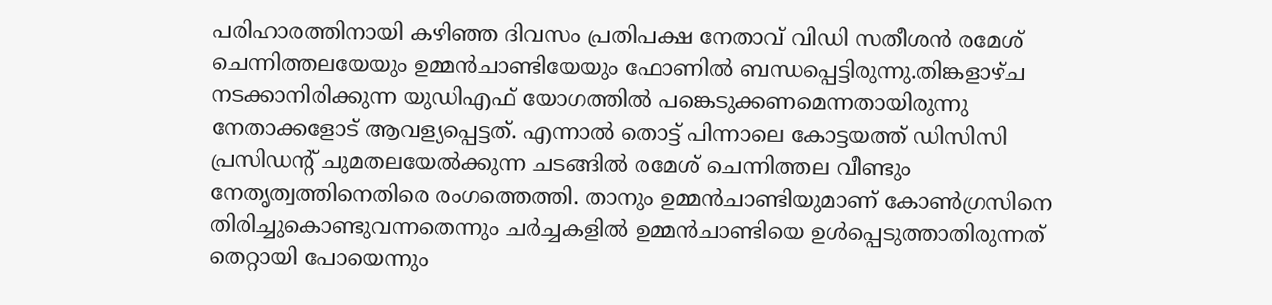പരിഹാരത്തിനായി കഴിഞ്ഞ ദിവസം പ്രതിപക്ഷ നേതാവ് വിഡി സതീശൻ രമേശ് ചെന്നിത്തലയേയും ഉമ്മൻചാണ്ടിയേയും ഫോണിൽ ബന്ധപ്പെട്ടിരുന്നു.തിങ്കളാഴ്ച നടക്കാനിരിക്കുന്ന യുഡിഎഫ് യോഗത്തിൽ പങ്കെടുക്കണമെന്നതായിരുന്നു നേതാക്കളോട് ആവള്യപ്പെട്ടത്. എന്നാൽ തൊട്ട് പിന്നാലെ കോട്ടയത്ത് ഡിസിസി പ്രസിഡന്റ് ചുമതലയേൽക്കുന്ന ചടങ്ങിൽ രമേശ് ചെന്നിത്തല വീണ്ടും നേതൃത്വത്തിനെതിരെ രംഗത്തെത്തി. താനും ഉമ്മൻചാണ്ടിയുമാണ് കോൺഗ്രസിനെ തിരിച്ചുകൊണ്ടുവന്നതെന്നും ചർച്ചകളിൽ ഉമ്മൻചാണ്ടിയെ ഉൾപ്പെടുത്താതിരുന്നത് തെറ്റായി പോയെന്നും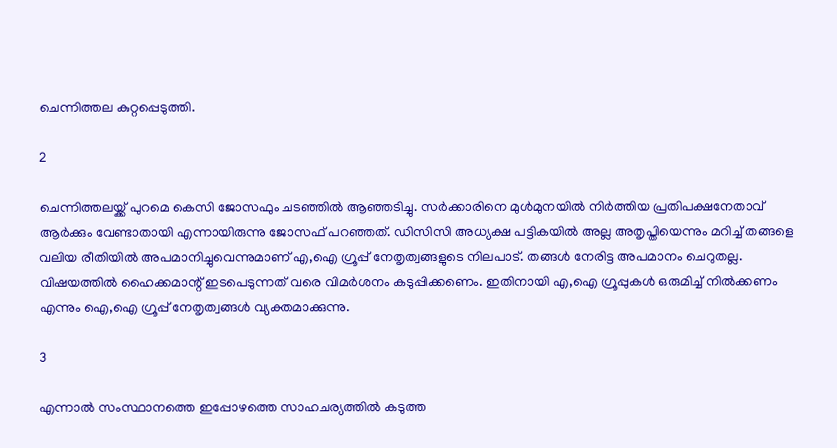ചെന്നിത്തല കുറ്റപ്പെടുത്തി.

2

ചെന്നിത്തലയ്ക്ക് പുറമെ കെസി ജോസഫും ചടഞ്ഞിൽ ആഞ്ഞടിച്ചു. സർക്കാരിനെ മുൾമുനയിൽ നിർത്തിയ പ്രതിപക്ഷനേതാവ് ആർക്കും വേണ്ടാതായി എന്നായിരുന്നു ജോസഫ് പറഞ്ഞത്. ഡിസിസി അധ്യക്ഷ പട്ടികയിൽ അല്ല അതൃപ്തിയെന്നും മറിച്ച് തങ്ങളെ വലിയ രീതിയിൽ അപമാനിച്ചുവെന്നുമാണ് എ,ഐ ഗ്രൂപ്പ് നേതൃത്വങ്ങളുടെ നിലപാട്. തങ്ങൾ നേരിട്ട അപമാനം ചെറുതല്ല. വിഷയത്തിൽ ഹൈക്കമാന്റ് ഇടപെടുന്നത് വരെ വിമർശനം കടുപ്പിക്കണെം. ഇതിനായി എ,ഐ ഗ്രൂപ്പുകൾ ഒരുമിച്ച് നിൽക്കണം എന്നും ഐ,ഐ ഗ്രൂപ്പ് നേതൃത്വങ്ങൾ വ്യക്തമാക്കുന്നു.

3

എന്നാൽ സംസ്ഥാനത്തെ ഇപ്പോഴത്തെ സാഹചര്യത്തിൽ കടുത്ത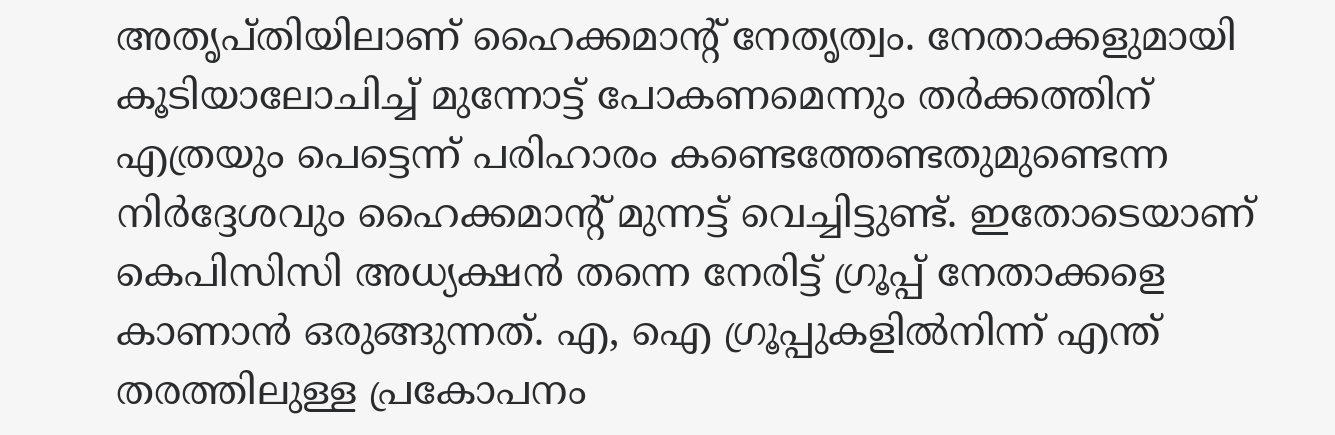അതൃപ്തിയിലാണ് ഹൈക്കമാന്റ് നേതൃത്വം. നേതാക്കളുമായി കൂടിയാലോചിച്ച് മുന്നോട്ട് പോകണമെന്നും തർക്കത്തിന് എത്രയും പെട്ടെന്ന് പരിഹാരം കണ്ടെത്തേണ്ടതുമുണ്ടെന്ന നിർദ്ദേശവും ഹൈക്കമാന്റ് മുന്നട്ട് വെച്ചിട്ടുണ്ട്. ഇതോടെയാണ് കെപിസിസി അധ്യക്ഷൻ തന്നെ നേരിട്ട് ഗ്രൂപ്പ് നേതാക്കളെ കാണാൻ ഒരുങ്ങുന്നത്. എ, ഐ ഗ്രൂപ്പുകളിൽനിന്ന് എന്ത് തരത്തിലുള്ള പ്രകോപനം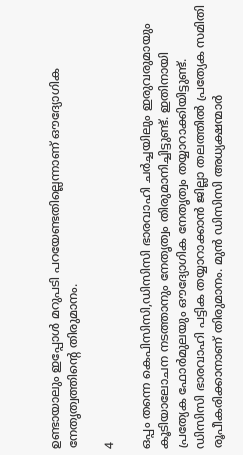ഉണ്ടായാലും ഇപ്പോൾ മറുപടി പറയേണ്ടതില്ലെന്നാണ് ഔദ്യോഗിക നേതൃത്വത്തിന്റെ തിരുമാനം.

4

ഒപ്പം തന്നെ കെപിസിസി,ഡിസിസി ഭാരവാഹി ചർച്ചയിലും ഇരുവരുമായും കൂടിയാലോചന നടത്താനും നേതൃത്വം തിരുമാനിച്ചിട്ടുണ്ട്. ഇതിനായി പ്രത്യേക ഫോർമുലയും ഔദ്യോഗിക നേതൃത്വം തയ്യാറാക്കിയിട്ടുണ്ട്. ഡിസിസി ഭാരവാഹി പട്ടിക തയ്യാറാക്കാന്‍ ജില്ലാ തലത്തില്‍ പ്രത്യേക സമിതി രൂപീകരിക്കാനാണ് തിരുമാനം. മുന്‍ ഡിസിസി അധ്യക്ഷന്മാര്‍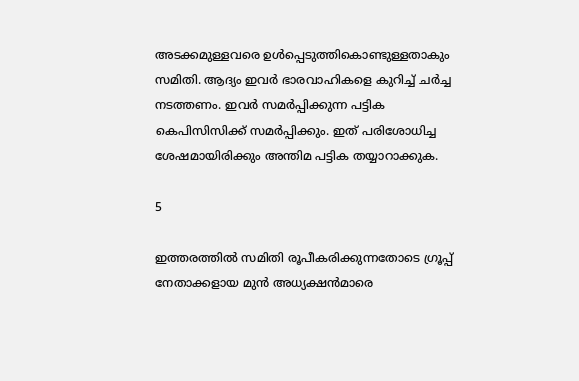അടക്കമുള്ളവരെ ഉൾപ്പെടുത്തികൊണ്ടുള്ളതാകും സമിതി. ആദ്യം ഇവർ ഭാരവാഹികളെ കുറിച്ച് ചർച്ച നടത്തണം. ഇവർ സമർപ്പിക്കുന്ന പട്ടിക കെപിസിസിക്ക് സമർപ്പിക്കും. ഇത് പരിശോധിച്ച ശേഷമായിരിക്കും അന്തിമ പട്ടിക തയ്യാറാക്കുക.

5

ഇത്തരത്തിൽ സമിതി രൂപീകരിക്കുന്നതോടെ ഗ്രൂപ്പ് നേതാക്കളായ മുൻ അധ്യക്ഷൻമാരെ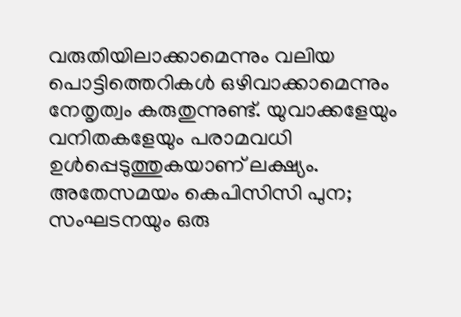വരുതിയിലാക്കാമെന്നും വലിയ പൊട്ടിത്തെറികൾ ഒഴിവാക്കാമെന്നും നേതൃത്വം കരുതുന്നുണ്ട്. യുവാക്കളേയും വനിതകളേയും പരാമവധി ഉൾപ്പെടുത്തുകയാണ് ലക്ഷ്യം. അതേസമയം കെപിസിസി പുന; സംഘടനയും ഒരു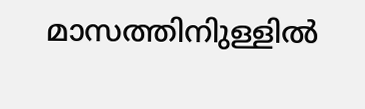മാസത്തിനിുള്ളിൽ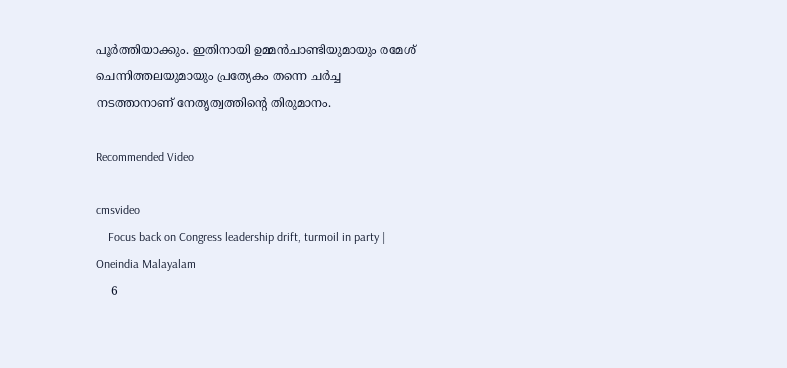പൂർത്തിയാക്കും. ഇതിനായി ഉമ്മൻചാണ്ടിയുമായും രമേശ് ചെന്നിത്തലയുമായും പ്രത്യേകം തന്നെ ചർച്ച നടത്താനാണ് നേതൃത്വത്തിന്റെ തിരുമാനം.

Recommended Video

cmsvideo
    Focus back on Congress leadership drift, turmoil in party | Oneindia Malayalam
    6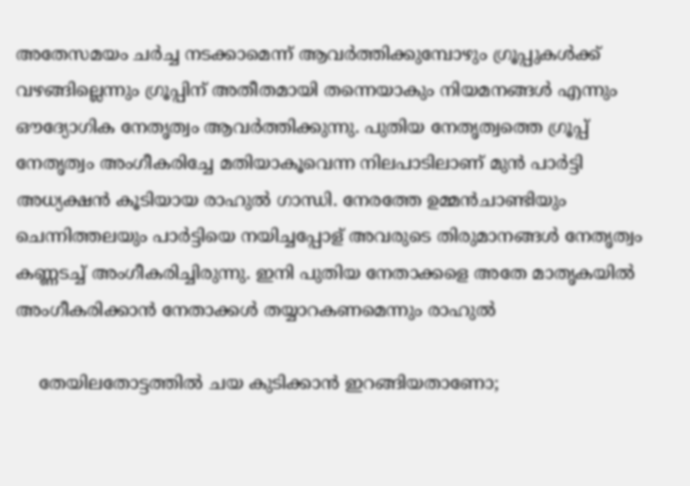അതേസമയം ചർച്ച നടക്കാമെന്ന് ആവർത്തിക്കുമ്പോഴും ഗ്രൂപ്പുകൾക്ക് വഴങ്ങില്ലെന്നും ഗ്രൂപ്പിന് അതീതമായി തന്നെയാകും നിയമനങ്ങൾ എന്നും ഔദ്യോഗിക നേതൃത്വം ആവർത്തിക്കുന്നു. പുതിയ നേതൃത്വത്തെ ഗ്രൂപ്പ് നേതൃത്വം അംഗീകരിച്ചേ മതിയാകൂവെന്ന നിലപാടിലാണ് മുൻ പാർട്ടി അധ്യക്ഷൻ കൂടിയായ രാഹുൽ ഗാന്ധി. നേരത്തേ ഉമ്മൻചാണ്ടിയും ചെന്നിത്തലയും പാർട്ടിയെ നയിച്ചപ്പോള് അവരുടെ തിരുമാനങ്ങൾ നേതൃത്വം കണ്ണടച്ച് അംഗീകരിച്ചിരുന്നു. ഇനി പുതിയ നേതാക്കളെ അതേ മാതൃകയിൽ അംഗീകരിക്കാൻ നേതാക്കൾ തയ്യാറകണമെന്നും രാഹുൽ

    തേയിലതോട്ടത്തില്‍ ചയ കുടിക്കാന്‍ ഇറങ്ങിയതാണോ;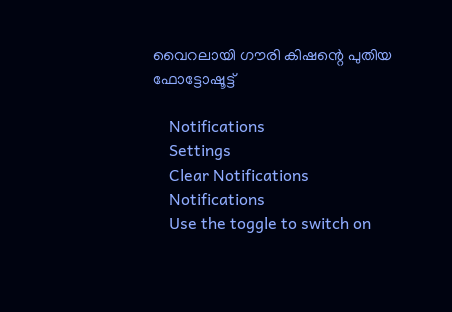വൈറലായി ഗൗരി കിഷന്റെ പുതിയ ഫോട്ടോഷൂട്ട്

    Notifications
    Settings
    Clear Notifications
    Notifications
    Use the toggle to switch on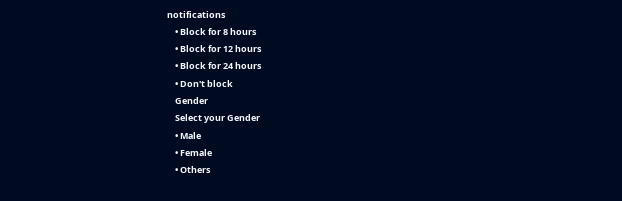notifications
    • Block for 8 hours
    • Block for 12 hours
    • Block for 24 hours
    • Don't block
    Gender
    Select your Gender
    • Male
    • Female
    • Others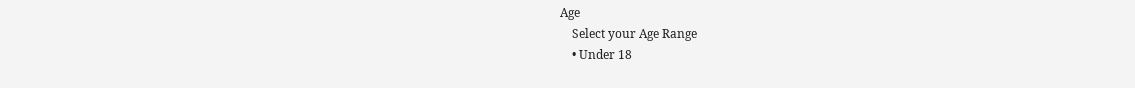Age
    Select your Age Range
    • Under 18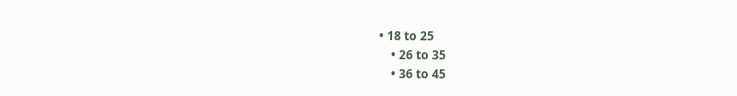• 18 to 25
    • 26 to 35
    • 36 to 45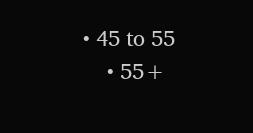• 45 to 55
    • 55+